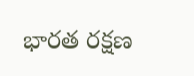భారత రక్షణ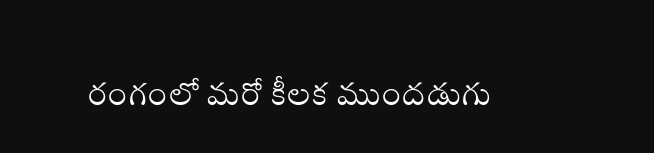రంగంలో మరో కీలక ముందడుగు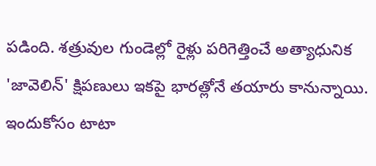పడింది. శత్రువుల గుండెల్లో రైళ్లు పరిగెత్తించే అత్యాధునిక 'జావెలిన్' క్షిపణులు ఇకపై భారత్లోనే తయారు కానున్నాయి. ఇందుకోసం టాటా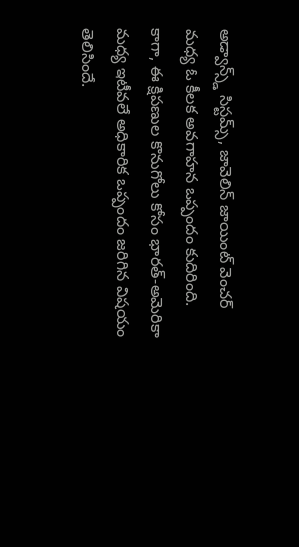అడ్వాన్స్డ్ సిస్టమ్స్, జావెలిన్ జాయింట్ వెంచర్ మధ్య ఓ కీలక అవగాహన ఒప్పందం కుదిరింది. కాగా, ఈ క్షిపణుల కొనుగోలు కోసం భారత్-అమెరికా మధ్య ఇటీవలే అధికారిక ఒప్పందం జరిగిన విషయం తెలిసిందే.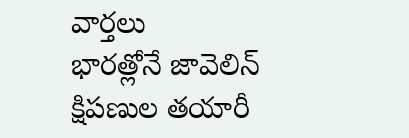వార్తలు
భారత్లోనే జావెలిన్ క్షిపణుల తయారీ